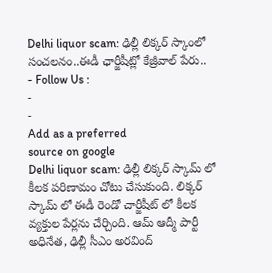Delhi liquor scam: ఢిల్లీ లిక్కర్ స్కాంలో సంచలనం..ఈడీ ఛార్జీషీట్లో కేజ్రీవాల్ పేరు..
- Follow Us :
-
-
Add as a preferred
source on google
Delhi liquor scam: ఢిల్లీ లిక్కర్ స్కామ్ లో కీలక పరిణామం చోటు చేసుకుంది. లిక్కర్ స్కామ్ లో ఈడీ రెండో చార్జీషీట్ లో కీలక వ్యక్తుల పేర్లను చేర్చింది. ఆమ్ ఆద్మీ పార్టీ అధినేత, ఢిల్లీ సీఎం అరవింద్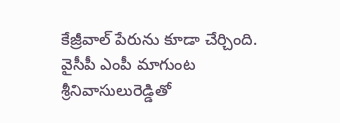కేజ్రీవాల్ పేరును కూడా చేర్చింది. వైసీపీ ఎంపీ మాగుంట శ్రీనివాసులురెడ్డితో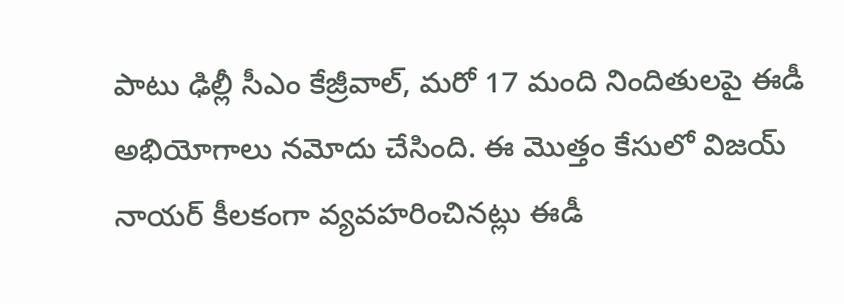పాటు ఢిల్లీ సీఎం కేజ్రీవాల్, మరో 17 మంది నిందితులపై ఈడీ అభియోగాలు నమోదు చేసింది. ఈ మొత్తం కేసులో విజయ్ నాయర్ కీలకంగా వ్యవహరించినట్లు ఈడీ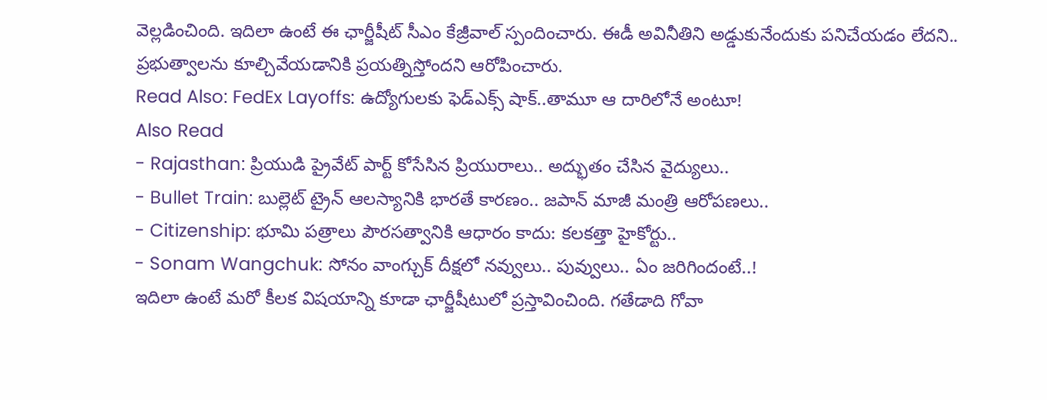వెల్లడించింది. ఇదిలా ఉంటే ఈ ఛార్జీషీట్ సీఎం కేజ్రీవాల్ స్పందించారు. ఈడీ అవినీతిని అడ్డుకునేందుకు పనిచేయడం లేదని.. ప్రభుత్వాలను కూల్చివేయడానికి ప్రయత్నిస్తోందని ఆరోపించారు.
Read Also: FedEx Layoffs: ఉద్యోగులకు ఫెడ్ఎక్స్ షాక్..తామూ ఆ దారిలోనే అంటూ!
Also Read
- Rajasthan: ప్రియుడి ప్రైవేట్ పార్ట్ కోసేసిన ప్రియురాలు.. అద్భుతం చేసిన వైద్యులు..
- Bullet Train: బుల్లెట్ ట్రైన్ ఆలస్యానికి భారతే కారణం.. జపాన్ మాజీ మంత్రి ఆరోపణలు..
- Citizenship: భూమి పత్రాలు పౌరసత్వానికి ఆధారం కాదు: కలకత్తా హైకోర్టు..
- Sonam Wangchuk: సోనం వాంగ్చుక్ దీక్షలో నవ్వులు.. పువ్వులు.. ఏం జరిగిందంటే..!
ఇదిలా ఉంటే మరో కీలక విషయాన్ని కూడా ఛార్జీషీటులో ప్రస్తావించింది. గతేడాది గోవా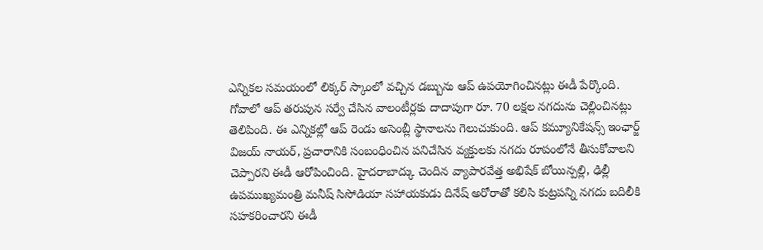ఎన్నికల సమయంలో లిక్కర్ స్కాంలో వచ్చిన డబ్బును ఆప్ ఉపయోగించినట్లు ఈడీ పేర్కొంది. గోవాలో ఆప్ తరుపున సర్వే చేసిన వాలంటీర్లకు దాదాపుగా రూ. 70 లక్షల నగదును చెల్లించినట్లు తెలిపింది. ఈ ఎన్నికల్లో ఆప్ రెండు అసెంబ్లీ స్థానాలను గెలుచుకుంది. ఆప్ కమ్యూనికేషన్స్ ఇంఛార్జ్ విజయ్ నాయర్, ప్రచారానికి సంబంధించిన పనిచేసిన వ్యక్తులకు నగదు రూపంలోనే తీసుకోవాలని చెప్పారని ఈడీ ఆరోపించింది. హైదరాబాద్కు చెందిన వ్యాపారవేత్త అభిషేక్ బోయిన్పల్లి, ఢిల్లీ ఉపముఖ్యమంత్రి మనీష్ సిసోడియా సహాయకుడు దినేష్ అరోరాతో కలిసి కుట్రపన్ని నగదు బదిలీకి సహకరించారని ఈడీ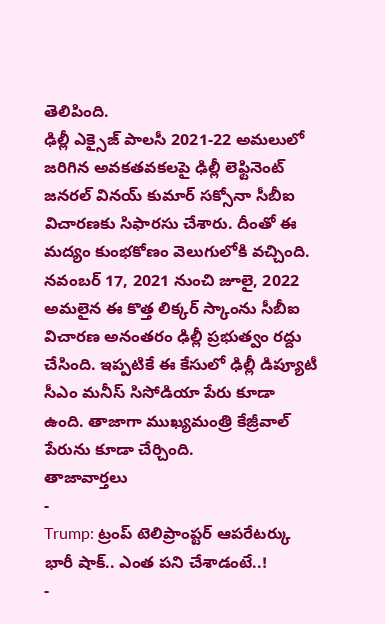తెలిపింది.
ఢిల్లీ ఎక్సైజ్ పాలసీ 2021-22 అమలులో జరిగిన అవకతవకలపై ఢిల్లీ లెఫ్టినెంట్ జనరల్ వినయ్ కుమార్ సక్సోనా సీబీఐ విచారణకు సిఫారసు చేశారు. దీంతో ఈ మద్యం కుంభకోణం వెలుగులోకి వచ్చింది. నవంబర్ 17, 2021 నుంచి జూలై, 2022 అమలైన ఈ కొత్త లిక్కర్ స్కాంను సీబీఐ విచారణ అనంతరం ఢిల్లీ ప్రభుత్వం రద్దు చేసింది. ఇప్పటికే ఈ కేసులో ఢిల్లీ డిప్యూటీ సీఎం మనీస్ సిసోడియా పేరు కూడా ఉంది. తాజాగా ముఖ్యమంత్రి కేజ్రీవాల్ పేరును కూడా చేర్చింది.
తాజావార్తలు
-
Trump: ట్రంప్ టెలిప్రాంప్టర్ ఆపరేటర్కు భారీ షాక్.. ఎంత పని చేశాడంటే..!
-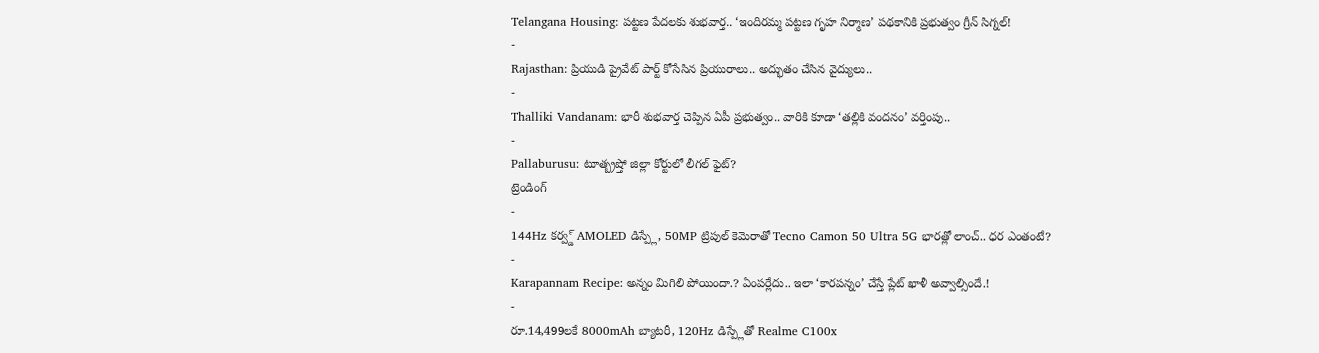Telangana Housing: పట్టణ పేదలకు శుభవార్త.. ‘ఇందిరమ్మ పట్టణ గృహ నిర్మాణ’ పథకానికి ప్రభుత్వం గ్రీన్ సిగ్నల్!
-
Rajasthan: ప్రియుడి ప్రైవేట్ పార్ట్ కోసేసిన ప్రియురాలు.. అద్భుతం చేసిన వైద్యులు..
-
Thalliki Vandanam: భారీ శుభవార్త చెప్పిన ఏపీ ప్రభుత్వం.. వారికి కూడా ‘తల్లికి వందనం’ వర్తింపు..
-
Pallaburusu: టూత్బ్రష్తో జిల్లా కోర్టులో లీగల్ ఫైట్?
ట్రెండింగ్
-
144Hz కర్వ్డ్ AMOLED డిస్ప్లే, 50MP ట్రిపుల్ కెమెరాతో Tecno Camon 50 Ultra 5G భారత్లో లాంచ్.. ధర ఎంతంటే?
-
Karapannam Recipe: అన్నం మిగిలి పోయిందా.? ఏంపర్లేదు.. ఇలా ‘కారపన్నం’ చేస్తే ప్లేట్ ఖాళీ అవ్వాల్సిందే.!
-
రూ.14,499లకే 8000mAh బ్యాటరీ, 120Hz డిస్ప్లేతో Realme C100x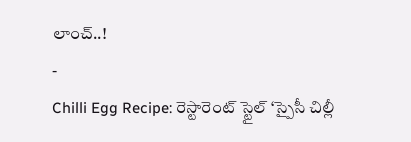లాంచ్..!
-
Chilli Egg Recipe: రెస్టారెంట్ స్టైల్ ‘స్పైసీ చిల్లీ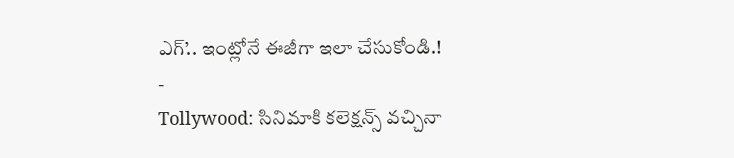ఎగ్’.. ఇంట్లోనే ఈజీగా ఇలా చేసుకోండి.!
-
Tollywood: సినిమాకి కలెక్షన్స్ వచ్చినా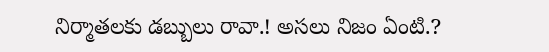నిర్మాతలకు డబ్బులు రావా.! అసలు నిజం ఏంటి.?